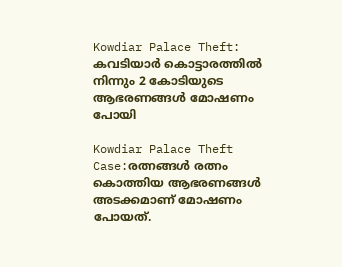Kowdiar Palace Theft: കവടിയാർ കൊട്ടാരത്തിൽ നിന്നും 2 കോടിയുടെ ആഭരണങ്ങൾ മോഷണം പോയി

Kowdiar Palace Theft Case:രത്നങ്ങൾ രത്നം കൊത്തിയ ആഭരണങ്ങൾ അടക്കമാണ് മോഷണം പോയത്.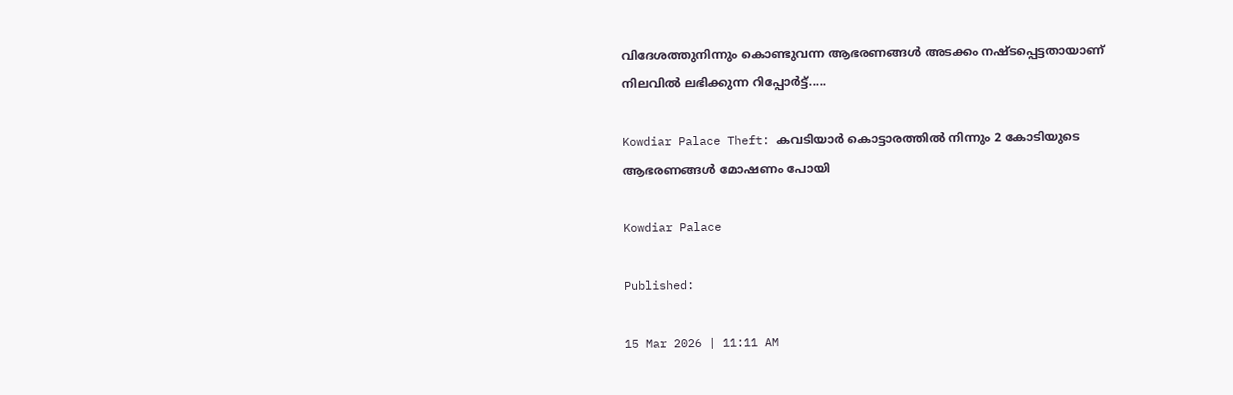വിദേശത്തുനിന്നും കൊണ്ടുവന്ന ആഭരണങ്ങൾ അടക്കം നഷ്ടപ്പെട്ടതായാണ് നിലവിൽ ലഭിക്കുന്ന റിപ്പോർട്ട്.....

Kowdiar Palace Theft: കവടിയാർ കൊട്ടാരത്തിൽ നിന്നും 2 കോടിയുടെ ആഭരണങ്ങൾ മോഷണം പോയി

Kowdiar Palace

Published:

15 Mar 2026 | 11:11 AM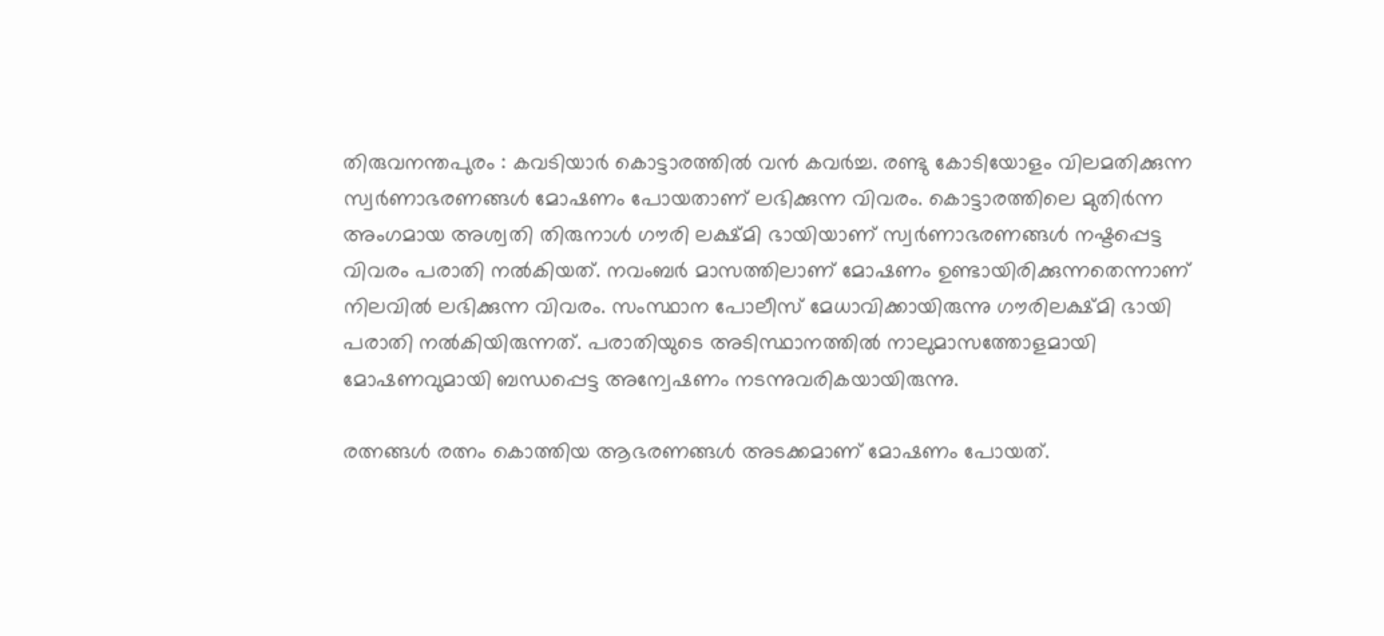തിരുവനന്തപുരം : കവടിയാർ കൊട്ടാരത്തിൽ വൻ കവർച്ച. രണ്ടു കോടിയോളം വിലമതിക്കുന്ന സ്വർണാഭരണങ്ങൾ മോഷണം പോയതാണ് ലഭിക്കുന്ന വിവരം. കൊട്ടാരത്തിലെ മുതിർന്ന അംഗമായ അശ്വതി തിരുനാൾ ഗൗരി ലക്ഷ്മി ഭായിയാണ് സ്വർണാഭരണങ്ങൾ നഷ്ടപ്പെട്ട വിവരം പരാതി നൽകിയത്. നവംബർ മാസത്തിലാണ് മോഷണം ഉണ്ടായിരിക്കുന്നതെന്നാണ് നിലവിൽ ലഭിക്കുന്ന വിവരം. സംസ്ഥാന പോലീസ് മേധാവിക്കായിരുന്നു ഗൗരിലക്ഷ്മി ഭായി പരാതി നൽകിയിരുന്നത്. പരാതിയുടെ അടിസ്ഥാനത്തിൽ നാലുമാസത്തോളമായി മോഷണവുമായി ബന്ധപ്പെട്ട അന്വേഷണം നടന്നുവരികയായിരുന്നു.

രത്നങ്ങൾ രത്നം കൊത്തിയ ആഭരണങ്ങൾ അടക്കമാണ് മോഷണം പോയത്.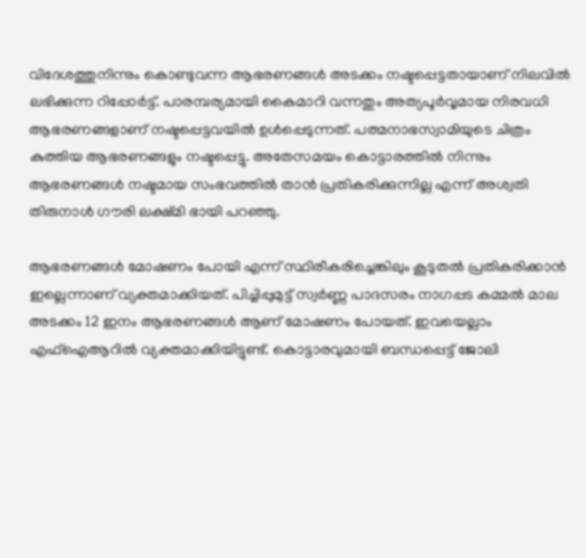വിദേശത്തുനിന്നും കൊണ്ടുവന്ന ആഭരണങ്ങൾ അടക്കം നഷ്ടപ്പെട്ടതായാണ് നിലവിൽ ലഭിക്കുന്ന റിപ്പോർട്ട്. പാരമ്പര്യമായി കൈമാറി വന്നതും അത്യപൂർവ്വമായ നിരവധി ആഭരണങ്ങളാണ് നഷ്ടപ്പെട്ടവയിൽ ഉൾപ്പെടുന്നത്. പത്മനാഭസ്വാമിയുടെ ചിത്രം കുത്തിയ ആഭരണങ്ങളും നഷ്ടപ്പെട്ടു. അതേസമയം കൊട്ടാരത്തിൽ നിന്നും ആഭരണങ്ങൾ നഷ്ടമായ സംഭവത്തിൽ താൻ പ്രതികരിക്കുന്നില്ല എന്ന് അശ്വതി തിരുനാൾ ഗൗരി ലക്ഷ്മി ഭായി പറഞ്ഞു.

ആഭരണങ്ങൾ മോഷണം പോയി എന്ന് സ്ഥിരീകരിച്ചെങ്കിലും കൂടുതൽ പ്രതികരിക്കാൻ ഇല്ലെന്നാണ് വ്യക്തമാക്കിയത്. പിച്ചിപ്പുമുട്ട് സ്വർണ്ണ പാദസരം നാഗപ്പട കമ്മൽ മാല അടക്കം 12 ഇനം ആഭരണങ്ങൾ ആണ് മോഷണം പോയത്. ഇവയെല്ലാം എഫ്ഐആറിൽ വ്യക്തമാക്കിയിട്ടുണ്ട്. കൊട്ടാരവുമായി ബന്ധപ്പെട്ട് ജോലി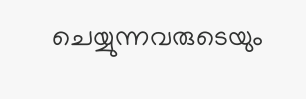ചെയ്യുന്നവരുടെയും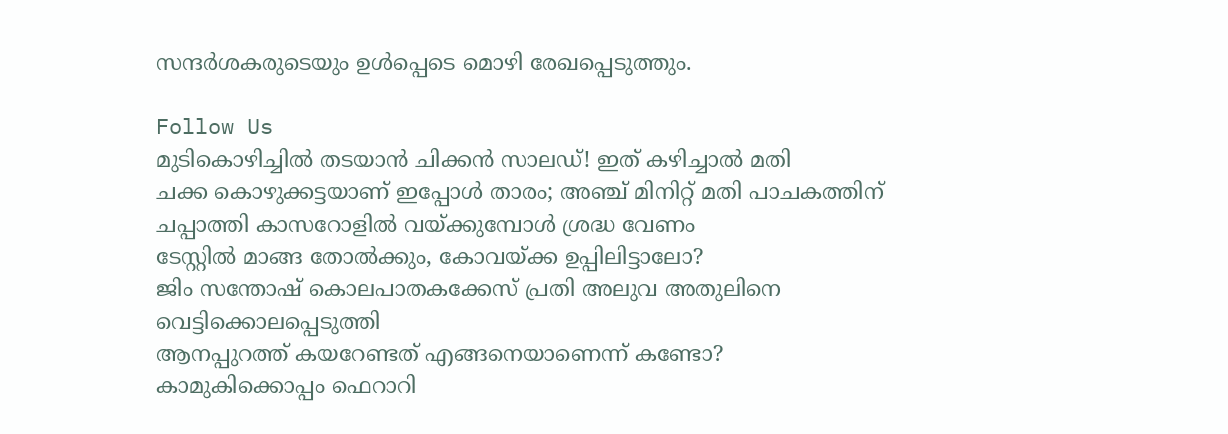സന്ദർശകരുടെയും ഉൾപ്പെടെ മൊഴി രേഖപ്പെടുത്തും.

Follow Us
മുടികൊഴിച്ചിൽ തടയാൻ ചിക്കൻ സാലഡ്! ഇത് കഴിച്ചാൽ മതി
ചക്ക കൊഴുക്കട്ടയാണ് ഇപ്പോള്‍ താരം; അഞ്ച് മിനിറ്റ് മതി പാചകത്തിന്
ചപ്പാത്തി കാസറോളിൽ വയ്ക്കുമ്പോൾ ശ്രദ്ധ വേണം
ടേസ്റ്റില്‍ മാങ്ങ തോല്‍ക്കും, കോവയ്ക്ക ഉപ്പിലിട്ടാലോ?
ജിം സന്തോഷ് കൊലപാതകക്കേസ് പ്രതി അലുവ അതുലിനെ വെട്ടിക്കൊലപ്പെടുത്തി
ആനപ്പുറത്ത് കയറേണ്ടത് എങ്ങനെയാണെന്ന് കണ്ടോ?
കാമുകിക്കൊപ്പം ഫെറാറി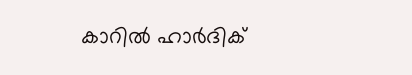കാറിൽ ഹാർദിക്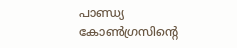പാണ്ഡ്യ
കോണ്‍ഗ്രസിന്റെ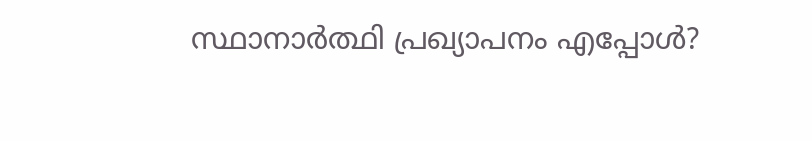സ്ഥാനാര്‍ത്ഥി പ്രഖ്യാപനം എപ്പോള്‍?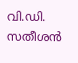വി.ഡി. സതീശന്‍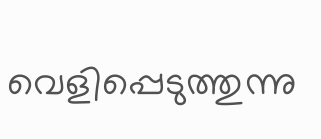വെളിപ്പെടുത്തുന്നു